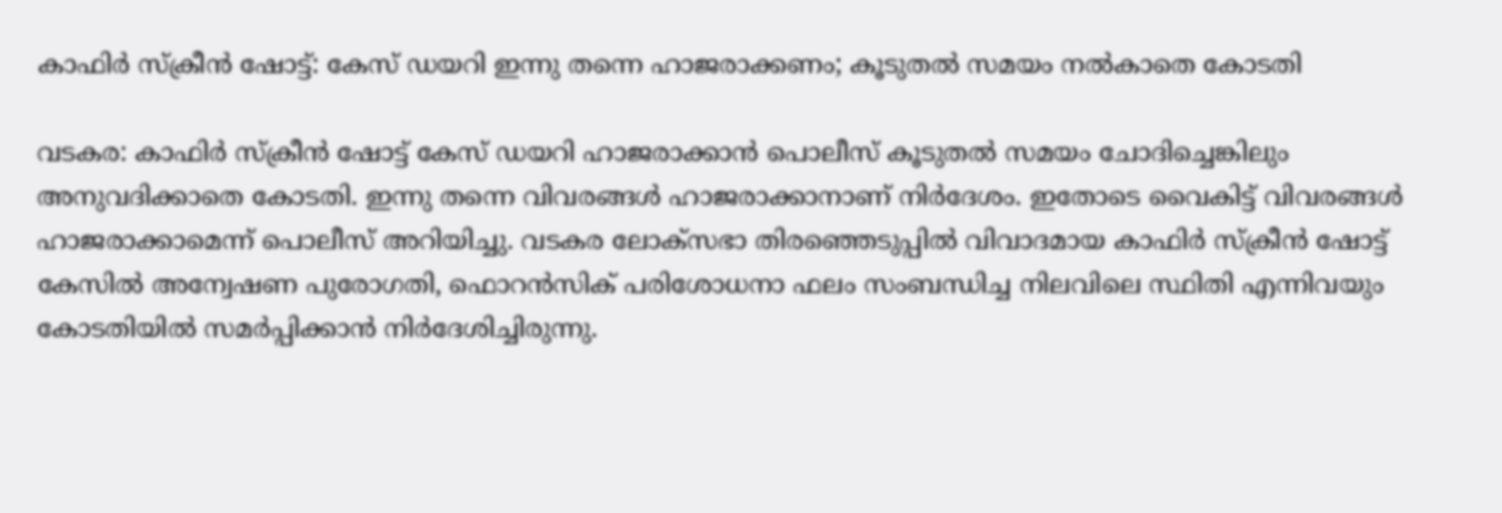കാഫിർ സ്ക്രീൻ ഷോട്ട്: കേസ് ഡയറി ഇന്നു തന്നെ ഹാജരാക്കണം; കൂടുതൽ സമയം നൽകാതെ കോടതി

വടകര: കാഫിർ സ്ക്രീൻ ഷോട്ട് കേസ് ഡയറി ഹാജരാക്കാൻ പൊലീസ് കൂടുതൽ സമയം ചോദിച്ചെങ്കിലും അനുവദിക്കാതെ കോടതി. ഇന്നു തന്നെ വിവരങ്ങൾ ഹാജരാക്കാനാണ് നിർദേശം. ഇതോടെ വൈകിട്ട് വിവരങ്ങൾ ഹാജരാക്കാമെന്ന് പൊലീസ് അറിയിച്ചു. വടകര ലോക്സഭാ തിരഞ്ഞെടുപ്പിൽ വിവാദമായ കാഫിർ സ്ക്രീൻ ഷോട്ട് കേസിൽ അന്വേഷണ പുരോഗതി, ഫൊറൻസിക് പരിശോധനാ ഫലം സംബന്ധിച്ച നിലവിലെ സ്ഥിതി എന്നിവയും കോടതിയിൽ സമർപ്പിക്കാൻ നിർദേശിച്ചിരുന്നു.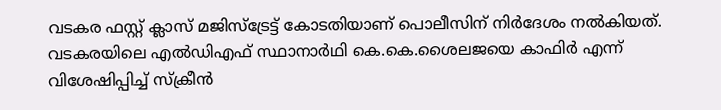വടകര ഫസ്റ്റ് ക്ലാസ് മജിസ്ട്രേട്ട് കോടതിയാണ് പൊലീസിന് നിർദേശം നൽകിയത്.
വടകരയിലെ എൽഡിഎഫ് സ്ഥാനാർഥി കെ.കെ.ശൈലജയെ കാഫിർ എന്ന് വിശേഷിപ്പിച്ച് സ്ക്രീൻ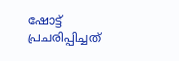ഷോട്ട് പ്രചരിപ്പിച്ചത്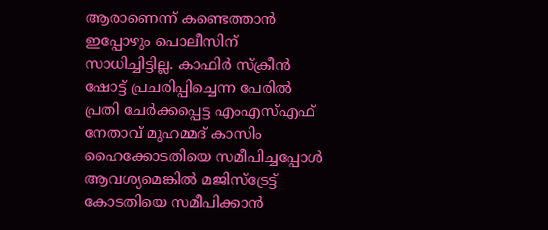ആരാണെന്ന് കണ്ടെത്താൻ ഇപ്പോഴും പൊലീസിന് സാധിച്ചിട്ടില്ല. കാഫിർ സ്ക്രീൻ ഷോട്ട് പ്രചരിപ്പിച്ചെന്ന പേരിൽ പ്രതി ചേർക്കപ്പെട്ട എംഎസ്എഫ് നേതാവ് മുഹമ്മദ് കാസിം ഹൈക്കോടതിയെ സമീപിച്ചപ്പോൾ ആവശ്യമെങ്കിൽ മജിസ്ട്രേട്ട് കോടതിയെ സമീപിക്കാൻ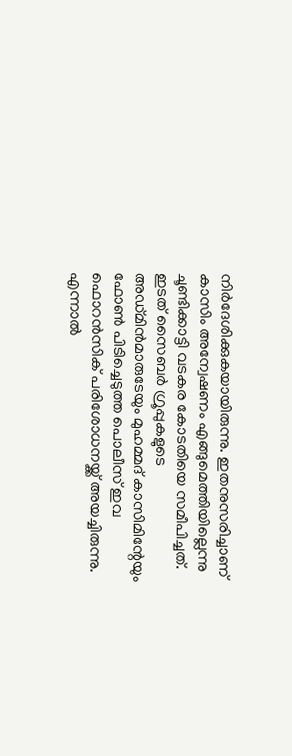നിർദേശിക്കുകയായിരുന്നു. ഇതനുസരിച്ചാണ് കാസിം അന്വേഷണം എങ്ങുമെത്തിയില്ലെന്നു ചൂണ്ടിക്കാട്ടി വടകര കോടതിയെ സമീപിച്ചത്.
ഇടത് സൈബർ ഗ്രൂപ്പുകളുടെ അഡ്മിൻമാരുടേയും മുഹമ്മദ് കാസിമിന്റേയും ഫോൺ പിടിച്ചെടുത്ത പൊലീസ് ഇവ ഫൊറൻസിക് പരിശോധനയ്ക്ക് അയച്ചിരുന്നു. എന്നാൽ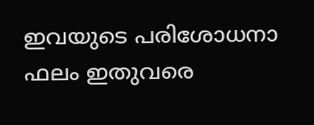ഇവയുടെ പരിശോധനാ ഫലം ഇതുവരെ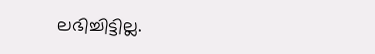ലഭിച്ചിട്ടില്ല.